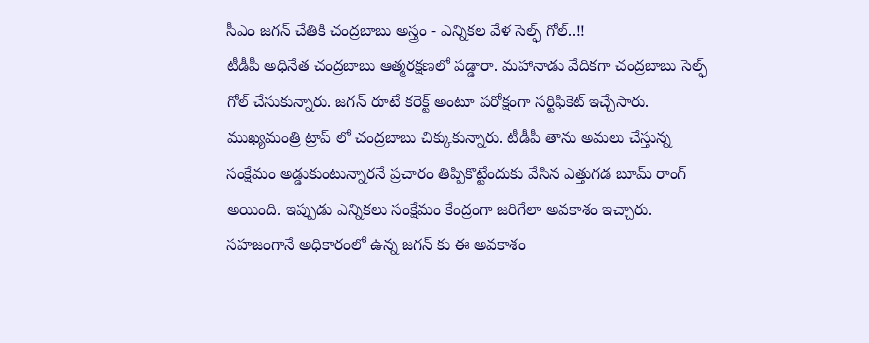సీఎం జగన్ చేతికి చంద్రబాబు అస్త్రం - ఎన్నికల వేళ సెల్ఫ్ గోల్..!!
టీడీపీ అధినేత చంద్రబాబు ఆత్మరక్షణలో పడ్డారా. మహానాడు వేదికగా చంద్రబాబు సెల్ఫ్ గోల్ చేసుకున్నారు. జగన్ రూటే కరెక్ట్ అంటూ పరోక్షంగా సర్టిఫికెట్ ఇచ్చేసారు. ముఖ్యమంత్రి ట్రాప్ లో చంద్రబాబు చిక్కుకున్నారు. టీడీపీ తాను అమలు చేస్తున్న సంక్షేమం అడ్డుకుంటున్నారనే ప్రచారం తిప్పికొట్టేందుకు వేసిన ఎత్తుగడ బూమ్ రాంగ్ అయింది. ఇప్పుడు ఎన్నికలు సంక్షేమం కేంద్రంగా జరిగేలా అవకాశం ఇచ్చారు. సహజంగానే అధికారంలో ఉన్న జగన్ కు ఈ అవకాశం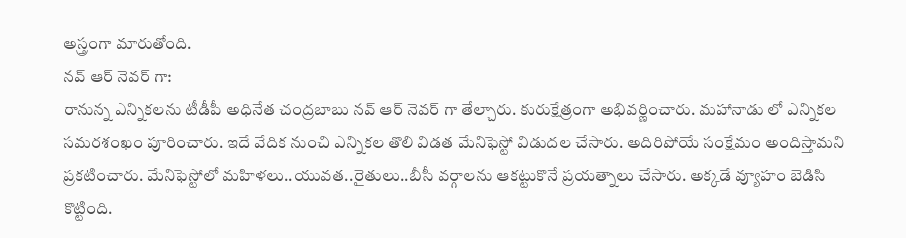అస్త్రంగా మారుతోంది.
నవ్ ఆర్ నెవర్ గా:
రానున్న ఎన్నికలను టీడీపీ అధినేత చంద్రబాబు నవ్ ఆర్ నెవర్ గా తేల్చారు. కురుక్షేత్రంగా అభివర్ణించారు. మహానాడు లో ఎన్నికల సమరశంఖం పూరించారు. ఇదే వేదిక నుంచి ఎన్నికల తొలి విడత మేనిఫెస్టో విడుదల చేసారు. అదిరిపోయే సంక్షేమం అందిస్తామని ప్రకటించారు. మేనిఫెస్టోలో మహిళలు..యువత..రైతులు..బీసీ వర్గాలను ఆకట్టుకొనే ప్రయత్నాలు చేసారు. అక్కడే వ్యూహం బెడిసి కొట్టింది.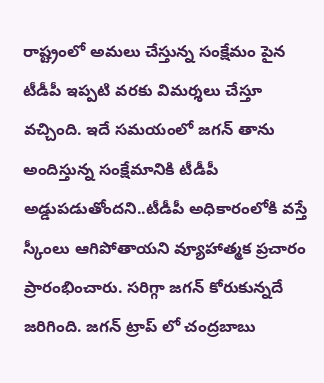రాష్ట్రంలో అమలు చేస్తున్న సంక్షేమం పైన టీడీపీ ఇప్పటి వరకు విమర్శలు చేస్తూ వచ్చింది. ఇదే సమయంలో జగన్ తాను అందిస్తున్న సంక్షేమానికి టీడీపీ అడ్డుపడుతోందని..టీడీపీ అధికారంలోకి వస్తే స్కీంలు ఆగిపోతాయని వ్యూహాత్మక ప్రచారం ప్రారంభించారు. సరిగ్గా జగన్ కోరుకున్నదే జరిగింది. జగన్ ట్రాప్ లో చంద్రబాబు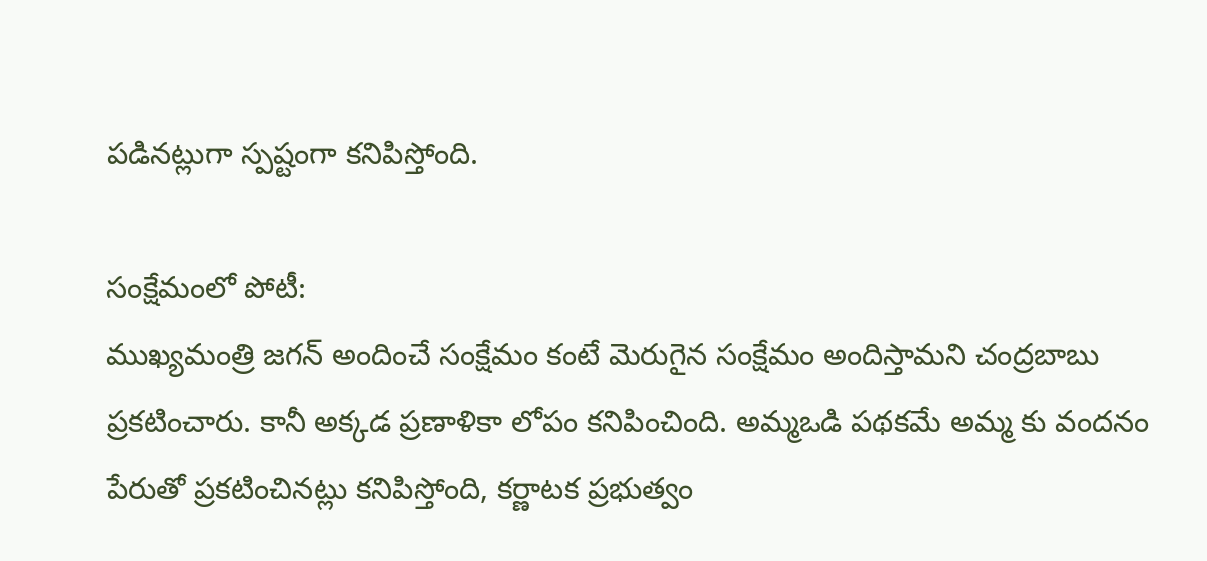పడినట్లుగా స్పష్టంగా కనిపిస్తోంది.

సంక్షేమంలో పోటీ:
ముఖ్యమంత్రి జగన్ అందించే సంక్షేమం కంటే మెరుగైన సంక్షేమం అందిస్తామని చంద్రబాబు ప్రకటించారు. కానీ అక్కడ ప్రణాళికా లోపం కనిపించింది. అమ్మఒడి పథకమే అమ్మ కు వందనం పేరుతో ప్రకటించినట్లు కనిపిస్తోంది, కర్ణాటక ప్రభుత్వం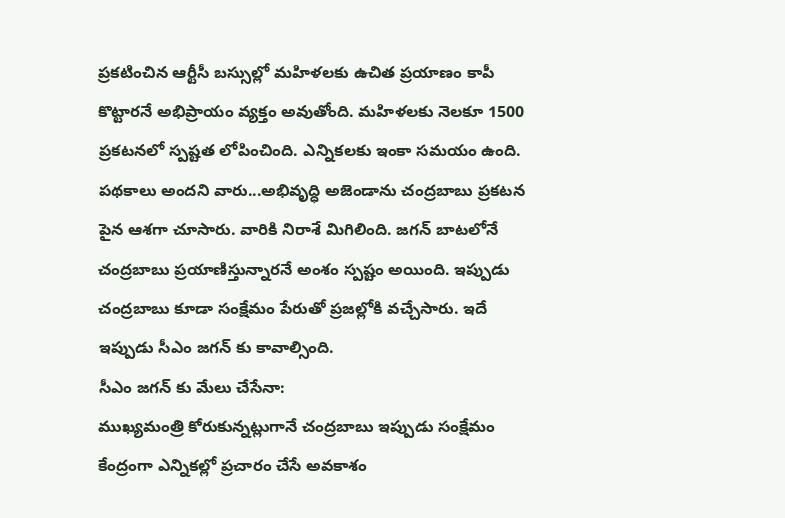ప్రకటించిన ఆర్టీసీ బస్సుల్లో మహిళలకు ఉచిత ప్రయాణం కాపీ కొట్టారనే అభిప్రాయం వ్యక్తం అవుతోంది. మహిళలకు నెలకూ 1500 ప్రకటనలో స్పష్టత లోపించింది. ఎన్నికలకు ఇంకా సమయం ఉంది. పథకాలు అందని వారు...అభివృద్ధి అజెండాను చంద్రబాబు ప్రకటన పైన ఆశగా చూసారు. వారికి నిరాశే మిగిలింది. జగన్ బాటలోనే చంద్రబాబు ప్రయాణిస్తున్నారనే అంశం స్పష్టం అయింది. ఇప్పుడు చంద్రబాబు కూడా సంక్షేమం పేరుతో ప్రజల్లోకి వచ్చేసారు. ఇదే ఇప్పుడు సీఎం జగన్ కు కావాల్సింది.
సీఎం జగన్ కు మేలు చేసేనా:
ముఖ్యమంత్రి కోరుకున్నట్లుగానే చంద్రబాబు ఇప్పుడు సంక్షేమం కేంద్రంగా ఎన్నికల్లో ప్రచారం చేసే అవకాశం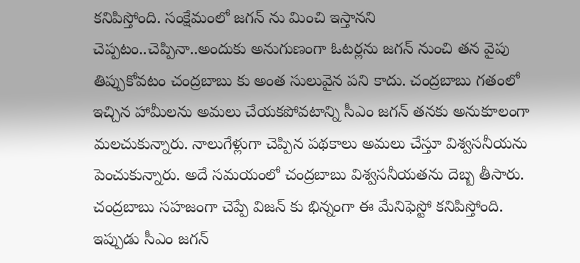కనిపిస్తోంది. సంక్షేమంలో జగన్ ను మించి ఇస్తానని చెప్పటం..చెప్పినా..అందుకు అనుగుణంగా ఓటర్లను జగన్ నుంచి తన వైపు తిప్పుకోవటం చంద్రబాబు కు అంత సులువైన పని కాదు. చంద్రబాబు గతంలో ఇచ్చిన హామీలను అమలు చేయకపోవటాన్ని సీఎం జగన్ తనకు అనుకూలంగా మలచుకున్నారు. నాలుగేళ్లుగా చెప్పిన పథకాలు అమలు చేస్తూ విశ్వసనీయను పెంచుకున్నారు. అదే సమయంలో చంద్రబాబు విశ్వసనీయతను దెబ్బ తీసారు. చంద్రబాబు సహజంగా చెప్పే విజన్ కు భిన్నంగా ఈ మేనిఫెస్టో కనిపిస్తోంది. ఇప్పుడు సీఎం జగన్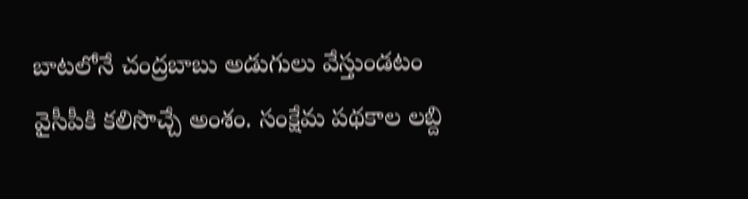బాటలోనే చంద్రబాబు అడుగులు వేస్తుండటం వైసీపీకి కలిసొచ్చే అంశం. సంక్షేమ పథకాల లబ్ది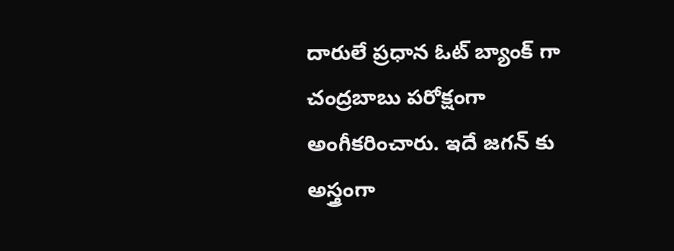దారులే ప్రధాన ఓట్ బ్యాంక్ గా చంద్రబాబు పరోక్షంగా అంగీకరించారు. ఇదే జగన్ కు అస్త్రంగా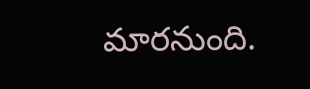మారనుంది.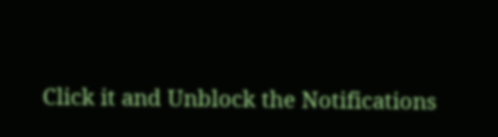Click it and Unblock the Notifications